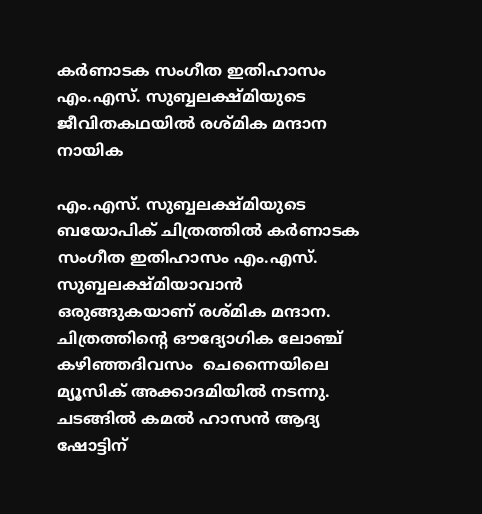കർണാടക സംഗീത ഇതിഹാസം എം.എസ്. സുബ്ബലക്ഷ്മിയുടെ ജീവിതകഥയിൽ രശ്മിക മന്ദാന നായിക

എം.എസ്. സുബ്ബലക്ഷ്മിയുടെ ബയോപിക് ചിത്രത്തിൽ കർണാടക സംഗീത ഇതിഹാസം എം.എസ്. സുബ്ബലക്ഷ്മിയാവാൻ ഒരുങ്ങുകയാണ് രശ്മിക മന്ദാന. ചിത്രത്തിന്റെ ഔദ്യോഗിക ലോഞ്ച് കഴിഞ്ഞദിവസം  ചെന്നൈയിലെ മ്യൂസിക് അക്കാദമിയിൽ നടന്നു. ചടങ്ങിൽ കമൽ ഹാസൻ ആദ്യ ഷോട്ടിന്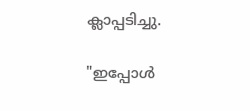ക്ലാപ്പടിച്ചു.

"ഇപ്പോൾ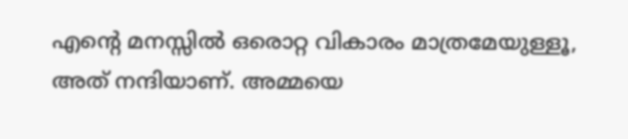എന്റെ മനസ്സിൽ ഒരൊറ്റ വികാരം മാത്രമേയുള്ളൂ, അത് നന്ദിയാണ്. അമ്മയെ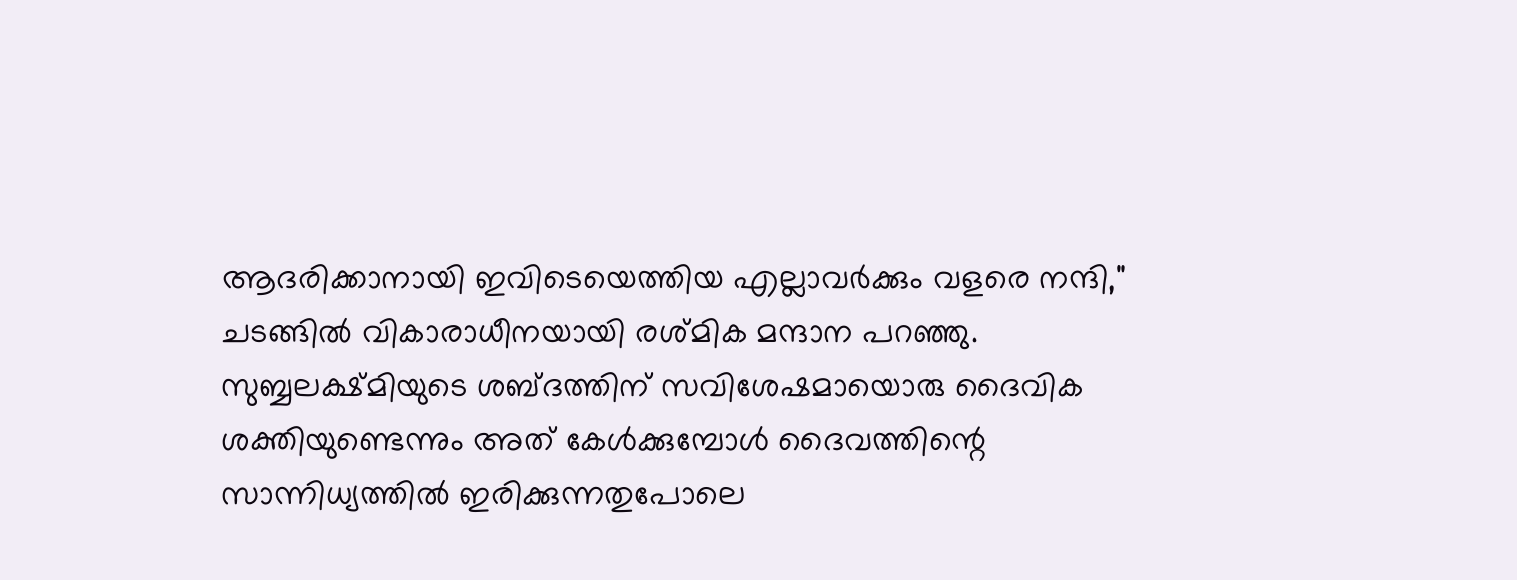ആദരിക്കാനായി ഇവിടെയെത്തിയ എല്ലാവർക്കും വളരെ നന്ദി," ചടങ്ങിൽ വികാരാധീനയായി രശ്മിക മന്ദാന പറഞ്ഞു. സുബ്ബലക്ഷ്മിയുടെ ശബ്ദത്തിന് സവിശേഷമായൊരു ദൈവിക ശക്തിയുണ്ടെന്നും അത് കേൾക്കുമ്പോൾ ദൈവത്തിന്റെ സാന്നിധ്യത്തിൽ ഇരിക്കുന്നതുപോലെ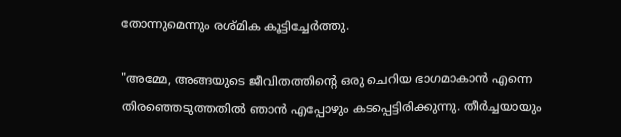തോന്നുമെന്നും രശ്മിക കൂട്ടിച്ചേർത്തു.

"അമ്മേ, അങ്ങയുടെ ജീവിതത്തിന്റെ ഒരു ചെറിയ ഭാഗമാകാൻ എന്നെ തിരഞ്ഞെടുത്തതിൽ ഞാൻ എപ്പോഴും കടപ്പെട്ടിരിക്കുന്നു. തീർച്ചയായും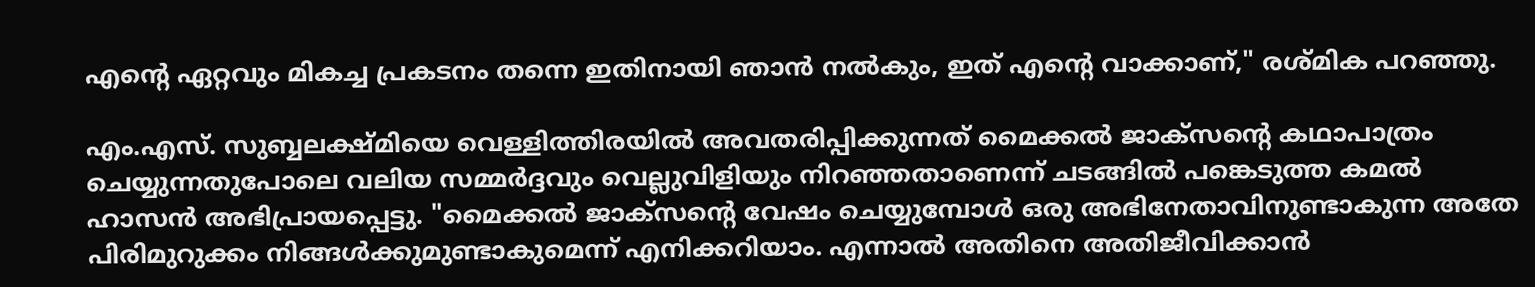എന്റെ ഏറ്റവും മികച്ച പ്രകടനം തന്നെ ഇതിനായി ഞാൻ നൽകും, ഇത് എന്റെ വാക്കാണ്," രശ്മിക പറഞ്ഞു.

എം.എസ്. സുബ്ബലക്ഷ്മിയെ വെള്ളിത്തിരയിൽ അവതരിപ്പിക്കുന്നത് മൈക്കൽ ജാക്സന്റെ കഥാപാത്രം ചെയ്യുന്നതുപോലെ വലിയ സമ്മർദ്ദവും വെല്ലുവിളിയും നിറഞ്ഞതാണെന്ന് ചടങ്ങിൽ പങ്കെടുത്ത കമൽ ഹാസൻ അഭിപ്രായപ്പെട്ടു. "മൈക്കൽ ജാക്സന്റെ വേഷം ചെയ്യുമ്പോൾ ഒരു അഭിനേതാവിനുണ്ടാകുന്ന അതേ പിരിമുറുക്കം നിങ്ങൾക്കുമുണ്ടാകുമെന്ന് എനിക്കറിയാം. എന്നാൽ അതിനെ അതിജീവിക്കാൻ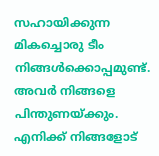സഹായിക്കുന്ന മികച്ചൊരു ടീം നിങ്ങൾക്കൊപ്പമുണ്ട്. അവർ നിങ്ങളെ പിന്തുണയ്ക്കും. എനിക്ക് നിങ്ങളോട്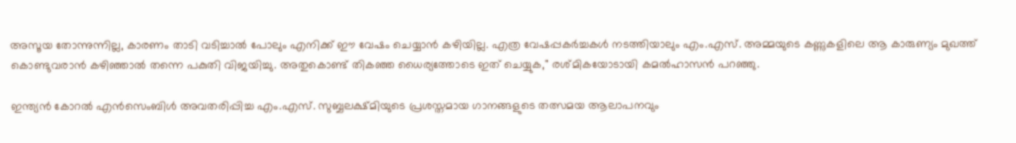അസൂയ തോന്നുന്നില്ല, കാരണം താടി വടിച്ചാൽ പോലും എനിക്ക് ഈ വേഷം ചെയ്യാൻ കഴിയില്ല. എത്ര വേഷപ്പകർച്ചകൾ നടത്തിയാലും എം.എസ്. അമ്മയുടെ കണ്ണുകളിലെ ആ കാരുണ്യം മുഖത്ത് കൊണ്ടുവരാൻ കഴിഞ്ഞാൽ തന്നെ പകുതി വിജയിച്ചു. അതുകൊണ്ട് തികഞ്ഞ ധൈര്യത്തോടെ ഇത് ചെയ്യുക," രശ്മികയോടായി കമൽഹാസൻ പറഞ്ഞു.

ഇന്ത്യൻ കോറൽ എൻസെംബിൾ അവതരിപ്പിച്ച എം.എസ്. സുബ്ബലക്ഷ്മിയുടെ പ്രശസ്തമായ ഗാനങ്ങളുടെ തത്സമയ ആലാപനവും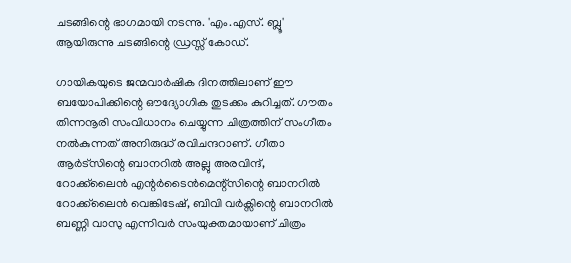ചടങ്ങിന്റെ ഭാഗമായി നടന്നു. 'എം.എസ്. ബ്ലൂ' ആയിരുന്നു ചടങ്ങിന്റെ ഡ്രസ്സ് കോഡ്.

ഗായികയുടെ ജന്മവാർഷിക ദിനത്തിലാണ് ഈ ബയോപിക്കിന്റെ ഔദ്യോഗിക തുടക്കം കുറിച്ചത്. ഗൗതം തിന്നനൂരി സംവിധാനം ചെയ്യുന്ന ചിത്രത്തിന് സംഗീതം നൽകുന്നത് അനിരുദ്ധ് രവിചന്ദറാണ്. ഗീതാ ആർട്സിന്റെ ബാനറിൽ അല്ലു അരവിന്ദ്, റോക്ക്‌ലൈൻ എന്റർടൈൻമെന്റ്സിന്റെ ബാനറിൽ റോക്ക്‌ലൈൻ വെങ്കിടേഷ്, ബിവി വർക്സിന്റെ ബാനറിൽ ബണ്ണി വാസു എന്നിവർ സംയുക്തമായാണ് ചിത്രം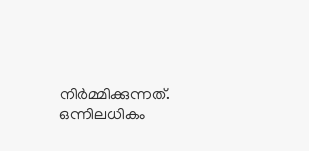നിർമ്മിക്കുന്നത്. ഒന്നിലധികം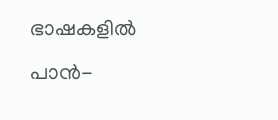ഭാഷകളിൽ പാൻ-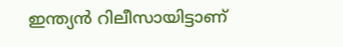ഇന്ത്യൻ റിലീസായിട്ടാണ്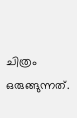ചിത്രം ഒരുങ്ങുന്നത്.